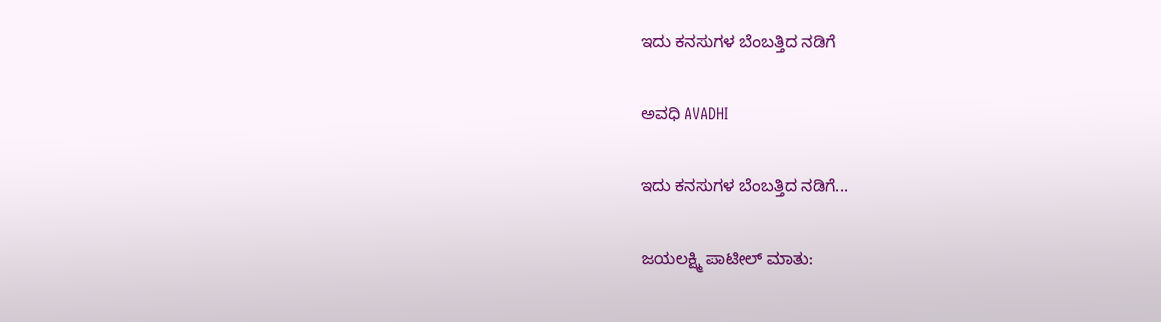ಇದು ಕನಸುಗಳ ಬೆಂಬತ್ತಿದ ನಡಿಗೆ‍

ಅವಧಿ AVADHI

ಇದು ಕನಸುಗಳ ಬೆಂಬತ್ತಿದ ನಡಿಗೆ...

ಜಯಲಕ್ಷ್ಮಿ ಪಾಟೀಲ್ ಮಾತು: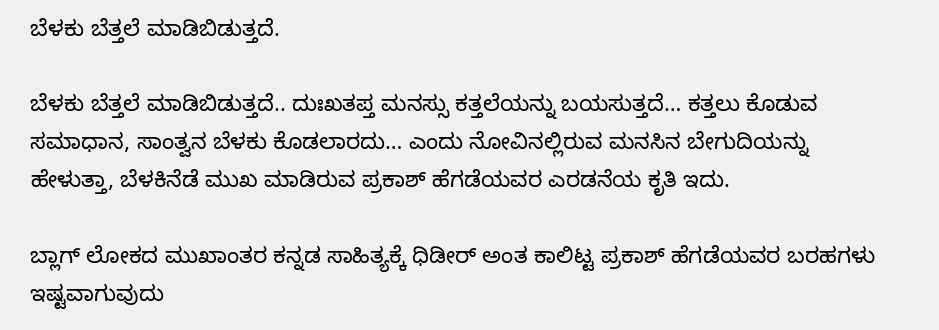ಬೆಳಕು ಬೆತ್ತಲೆ ಮಾಡಿಬಿಡುತ್ತದೆ.

ಬೆಳಕು ಬೆತ್ತಲೆ ಮಾಡಿಬಿಡುತ್ತದೆ.. ದುಃಖತಪ್ತ ಮನಸ್ಸು ಕತ್ತಲೆಯನ್ನು ಬಯಸುತ್ತದೆ… ಕತ್ತಲು ಕೊಡುವ ಸಮಾಧಾನ, ಸಾಂತ್ವನ ಬೆಳಕು ಕೊಡಲಾರದು… ಎಂದು ನೋವಿನಲ್ಲಿರುವ ಮನಸಿನ ಬೇಗುದಿಯನ್ನು ಹೇಳುತ್ತಾ, ಬೆಳಕಿನೆಡೆ ಮುಖ ಮಾಡಿರುವ ಪ್ರಕಾಶ್ ಹೆಗಡೆಯವರ ಎರಡನೆಯ ಕೃತಿ ಇದು.

ಬ್ಲಾಗ್ ಲೋಕದ ಮುಖಾಂತರ ಕನ್ನಡ ಸಾಹಿತ್ಯಕ್ಕೆ ಧಿಡೀರ್ ಅಂತ ಕಾಲಿಟ್ಟ ಪ್ರಕಾಶ್ ಹೆಗಡೆಯವರ ಬರಹಗಳು ಇಷ್ಟವಾಗುವುದು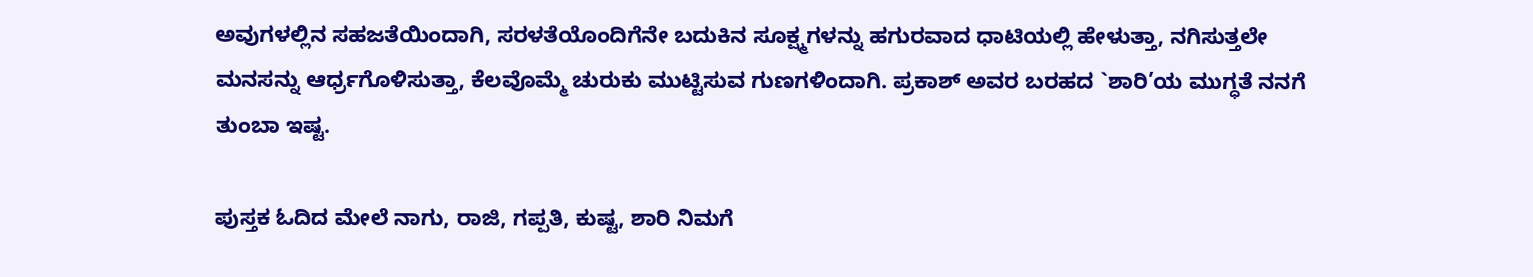ಅವುಗಳಲ್ಲಿನ ಸಹಜತೆಯಿಂದಾಗಿ, ಸರಳತೆಯೊಂದಿಗೆನೇ ಬದುಕಿನ ಸೂಕ್ಷ್ಮಗಳನ್ನು ಹಗುರವಾದ ಧಾಟಿಯಲ್ಲಿ ಹೇಳುತ್ತಾ, ನಗಿಸುತ್ತಲೇ ಮನಸನ್ನು ಆರ್ಧ್ರಗೊಳಿಸುತ್ತಾ, ಕೆಲವೊಮ್ಮೆ ಚುರುಕು ಮುಟ್ಟಿಸುವ ಗುಣಗಳಿಂದಾಗಿ. ಪ್ರಕಾಶ್ ಅವರ ಬರಹದ `ಶಾರಿ’ಯ ಮುಗ್ಧತೆ ನನಗೆ ತುಂಬಾ ಇಷ್ಟ.

ಪುಸ್ತಕ ಓದಿದ ಮೇಲೆ ನಾಗು, ರಾಜಿ, ಗಪ್ಪತಿ, ಕುಷ್ಟ, ಶಾರಿ ನಿಮಗೆ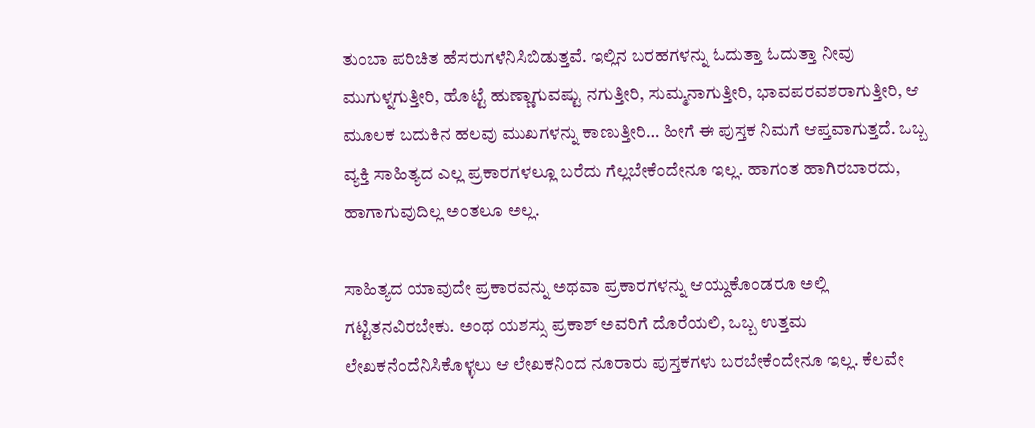ತುಂಬಾ ಪರಿಚಿತ ಹೆಸರುಗಳೆನಿಸಿಬಿಡುತ್ತವೆ. ಇಲ್ಲಿನ ಬರಹಗಳನ್ನು ಓದುತ್ತಾ ಓದುತ್ತಾ ನೀವು ಮುಗುಳ್ನಗುತ್ತೀರಿ, ಹೊಟ್ಟೆ ಹುಣ್ಣಾಗುವಷ್ಟು ನಗುತ್ತೀರಿ, ಸುಮ್ಮನಾಗುತ್ತೀರಿ, ಭಾವಪರವಶರಾಗುತ್ತೀರಿ, ಆ ಮೂಲಕ ಬದುಕಿನ ಹಲವು ಮುಖಗಳನ್ನು ಕಾಣುತ್ತೀರಿ… ಹೀಗೆ ಈ ಪುಸ್ತಕ ನಿಮಗೆ ಆಪ್ತವಾಗುತ್ತದೆ. ಒಬ್ಬ ವ್ಯಕ್ತಿ ಸಾಹಿತ್ಯದ ಎಲ್ಲ ಪ್ರಕಾರಗಳಲ್ಲೂ ಬರೆದು ಗೆಲ್ಲಬೇಕೆಂದೇನೂ ಇಲ್ಲ. ಹಾಗಂತ ಹಾಗಿರಬಾರದು, ಹಾಗಾಗುವುದಿಲ್ಲ ಅಂತಲೂ ಅಲ್ಲ.

ಸಾಹಿತ್ಯದ ಯಾವುದೇ ಪ್ರಕಾರವನ್ನು ಅಥವಾ ಪ್ರಕಾರಗಳನ್ನು ಆಯ್ದುಕೊಂಡರೂ ಅಲ್ಲಿ ಗಟ್ಟಿತನವಿರಬೇಕು. ಅಂಥ ಯಶಸ್ಸು ಪ್ರಕಾಶ್ ಅವರಿಗೆ ದೊರೆಯಲಿ, ಒಬ್ಬ ಉತ್ತಮ ಲೇಖಕನೆಂದೆನಿಸಿಕೊಳ್ಳಲು ಆ ಲೇಖಕನಿಂದ ನೂರಾರು ಪುಸ್ತಕಗಳು ಬರಬೇಕೆಂದೇನೂ ಇಲ್ಲ. ಕೆಲವೇ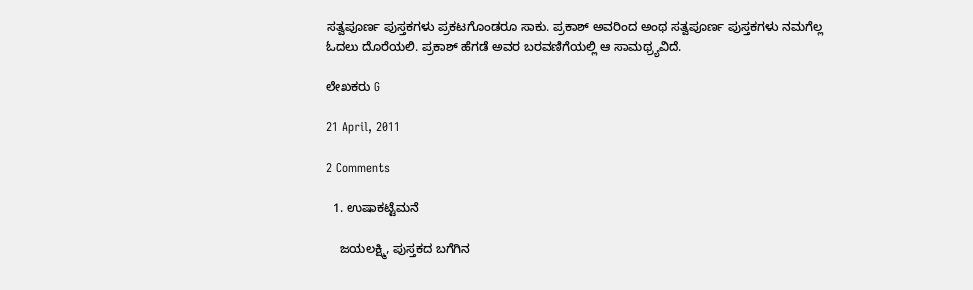ಸತ್ವಪೂರ್ಣ ಪುಸ್ತಕಗಳು ಪ್ರಕಟಗೊಂಡರೂ ಸಾಕು. ಪ್ರಕಾಶ್ ಅವರಿಂದ ಅಂಥ ಸತ್ವಪೂರ್ಣ ಪುಸ್ತಕಗಳು ನಮಗೆಲ್ಲ ಓದಲು ದೊರೆಯಲಿ. ಪ್ರಕಾಶ್ ಹೆಗಡೆ ಅವರ ಬರವಣಿಗೆಯಲ್ಲಿ ಆ ಸಾಮಥ್ರ್ಯವಿದೆ.

ಲೇಖಕರು G

21 April, 2011

2 Comments

  1. ಉಷಾಕಟ್ಟೆಮನೆ

    ಜಯಲಕ್ಷ್ಮಿ, ಪುಸ್ತಕದ ಬಗೆಗಿನ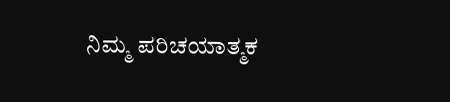ನಿಮ್ಮ ಪರಿಚಯಾತ್ಮಕ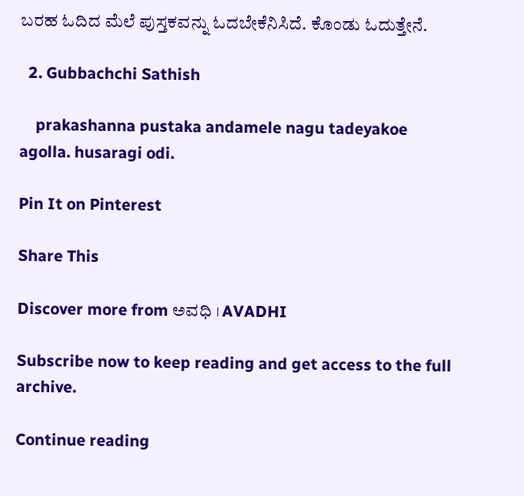ಬರಹ ಓದಿದ ಮೆಲೆ ಪುಸ್ತಕವನ್ನು ಓದಬೇಕೆನಿಸಿದೆ. ಕೊಂಡು ಓದುತ್ತೇನೆ.

  2. Gubbachchi Sathish

    prakashanna pustaka andamele nagu tadeyakoe agolla. husaragi odi.

Pin It on Pinterest

Share This

Discover more from ಅವಧಿ । AVADHI

Subscribe now to keep reading and get access to the full archive.

Continue reading